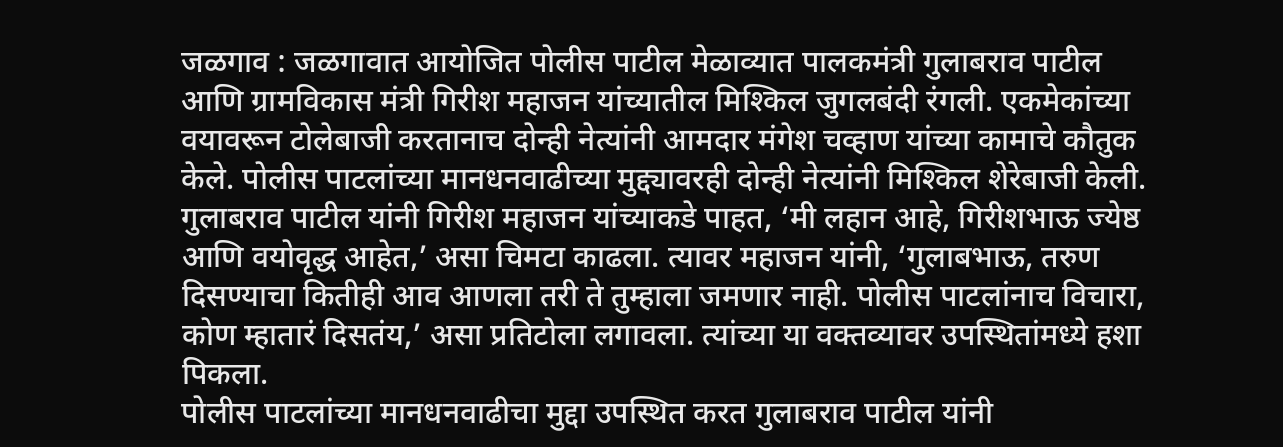जळगाव : जळगावात आयोजित पोलीस पाटील मेळाव्यात पालकमंत्री गुलाबराव पाटील आणि ग्रामविकास मंत्री गिरीश महाजन यांच्यातील मिश्किल जुगलबंदी रंगली. एकमेकांच्या वयावरून टोलेबाजी करतानाच दोन्ही नेत्यांनी आमदार मंगेश चव्हाण यांच्या कामाचे कौतुक केले. पोलीस पाटलांच्या मानधनवाढीच्या मुद्द्यावरही दोन्ही नेत्यांनी मिश्किल शेरेबाजी केली.
गुलाबराव पाटील यांनी गिरीश महाजन यांच्याकडे पाहत, ‘मी लहान आहे, गिरीशभाऊ ज्येष्ठ आणि वयोवृद्ध आहेत,’ असा चिमटा काढला. त्यावर महाजन यांनी, ‘गुलाबभाऊ, तरुण दिसण्याचा कितीही आव आणला तरी ते तुम्हाला जमणार नाही. पोलीस पाटलांनाच विचारा, कोण म्हातारं दिसतंय,’ असा प्रतिटोला लगावला. त्यांच्या या वक्तव्यावर उपस्थितांमध्ये हशा पिकला.
पोलीस पाटलांच्या मानधनवाढीचा मुद्दा उपस्थित करत गुलाबराव पाटील यांनी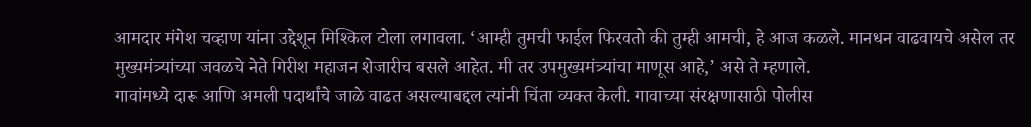आमदार मंगेश चव्हाण यांना उद्देशून मिश्किल टोला लगावला. ‘आम्ही तुमची फाईल फिरवतो की तुम्ही आमची, हे आज कळले. मानधन वाढवायचे असेल तर मुख्यमंत्र्यांच्या जवळचे नेते गिरीश महाजन शेजारीच बसले आहेत. मी तर उपमुख्यमंत्र्यांचा माणूस आहे,’ असे ते म्हणाले.
गावांमध्ये दारू आणि अमली पदार्थांचे जाळे वाढत असल्याबद्दल त्यांनी चिंता व्यक्त केली. गावाच्या संरक्षणासाठी पोलीस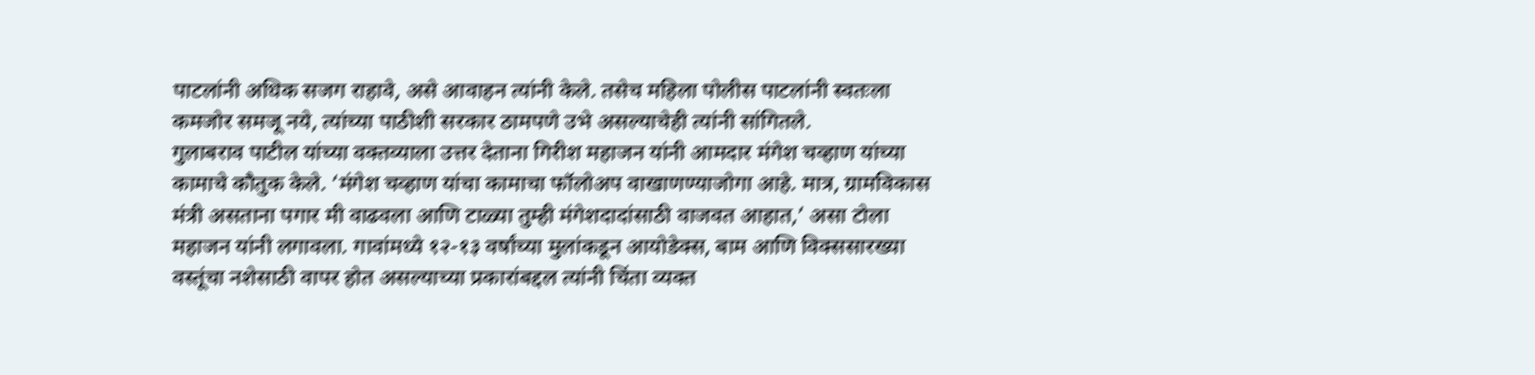पाटलांनी अधिक सजग राहावे, असे आवाहन त्यांनी केले. तसेच महिला पोलीस पाटलांनी स्वतःला कमजोर समजू नये, त्यांच्या पाठीशी सरकार ठामपणे उभे असल्याचेही त्यांनी सांगितले.
गुलाबराव पाटील यांच्या वक्तव्याला उत्तर देताना गिरीश महाजन यांनी आमदार मंगेश चव्हाण यांच्या कामाचे कौतुक केले. ‘मंगेश चव्हाण यांचा कामाचा फॉलोअप वाखाणण्याजोगा आहे. मात्र, ग्रामविकास मंत्री असताना पगार मी वाढवला आणि टाळ्या तुम्ही मंगेशदादांसाठी वाजवत आहात,’ असा टोला महाजन यांनी लगावला. गावांमध्ये १२-१३ वर्षांच्या मुलांकडून आयोडेक्स, बाम आणि विक्ससारख्या वस्तूंचा नशेसाठी वापर होत असल्याच्या प्रकारांबद्दल त्यांनी चिंता व्यक्त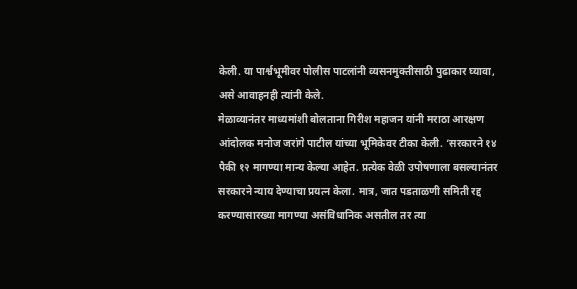केली. या पार्श्वभूमीवर पोलीस पाटलांनी व्यसनमुक्तीसाठी पुढाकार घ्यावा, असे आवाहनही त्यांनी केले.
मेळाव्यानंतर माध्यमांशी बोलताना गिरीश महाजन यांनी मराठा आरक्षण आंदोलक मनोज जरांगे पाटील यांच्या भूमिकेवर टीका केली. ‘सरकारने १४ पैकी १२ मागण्या मान्य केल्या आहेत. प्रत्येक वेळी उपोषणाला बसल्यानंतर सरकारने न्याय देण्याचा प्रयत्न केला. मात्र, जात पडताळणी समिती रद्द करण्यासारख्या मागण्या असंविधानिक असतील तर त्या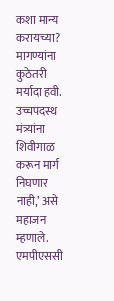कशा मान्य करायच्या? मागण्यांना कुठेतरी मर्यादा हवी. उच्चपदस्थ मंत्र्यांना शिवीगाळ करून मार्ग निघणार नाही,’ असे महाजन म्हणाले.
एमपीएससी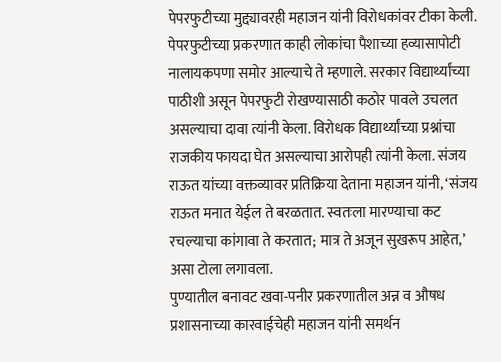पेपरफुटीच्या मुद्द्यावरही महाजन यांनी विरोधकांवर टीका केली. पेपरफुटीच्या प्रकरणात काही लोकांचा पैशाच्या हव्यासापोटी नालायकपणा समोर आल्याचे ते म्हणाले. सरकार विद्यार्थ्यांच्या पाठीशी असून पेपरफुटी रोखण्यासाठी कठोर पावले उचलत असल्याचा दावा त्यांनी केला. विरोधक विद्यार्थ्यांच्या प्रश्नांचा राजकीय फायदा घेत असल्याचा आरोपही त्यांनी केला. संजय राऊत यांच्या वक्तव्यावर प्रतिक्रिया देताना महाजन यांनी, ‘संजय राऊत मनात येईल ते बरळतात. स्वतःला मारण्याचा कट रचल्याचा कांगावा ते करतात; मात्र ते अजून सुखरूप आहेत,’ असा टोला लगावला.
पुण्यातील बनावट खवा-पनीर प्रकरणातील अन्न व औषध प्रशासनाच्या कारवाईचेही महाजन यांनी समर्थन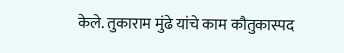केले. तुकाराम मुंढे यांचे काम कौतुकास्पद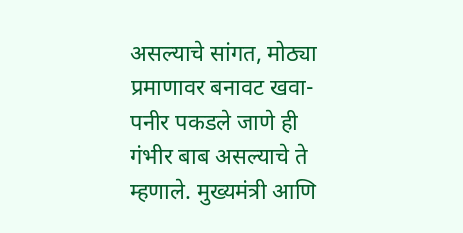असल्याचे सांगत, मोठ्या प्रमाणावर बनावट खवा-पनीर पकडले जाणे ही गंभीर बाब असल्याचे ते म्हणाले. मुख्यमंत्री आणि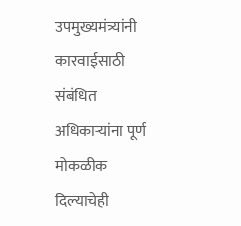उपमुख्यमंत्र्यांनी कारवाईसाठी संबंधित अधिकाऱ्यांना पूर्ण मोकळीक दिल्याचेही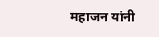महाजन यांनी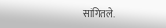सांगितले.